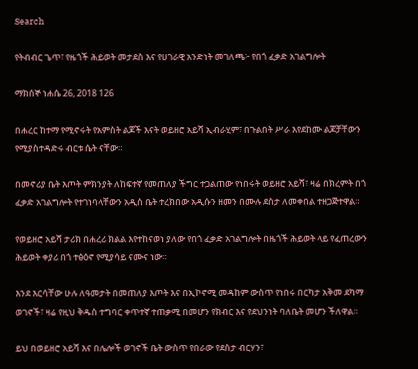Search

የትብብር ጌጥ፣ የዜጎች ሕይወት መታደስ እና የሀገራዊ አንድነት መገለጫ፦ የበጎ ፈቃድ አገልግሎት

ማክሰኞ ነሐሴ 26, 2018 126

በሐረር ከተማ የሚኖሩት የአምስት ልጆች እናት ወይዘሮ አይሻ ኢብራሂም፣ በጉልበት ሥራ እየደከሙ ልጆቻቸውን የሚያስተዳድሩ ብርቱ ሴት ናቸው።

በመኖሪያ ቤት እጦት ምክንያት ለከፍተኛ የመጠለያ ችግር ተጋልጠው የነበሩት ወይዘሮ አይሻ፣ ዛሬ በክረምት በጎ ፈቃድ አገልግሎት የተገነባላቸውን አዲስ ቤት ተረክበው አዲሱን ዘመን በሙሉ ደስታ ለመቀበል ተዘጋጅተዋል።

የወይዘሮ አይሻ ታሪክ በሐረሪ ክልል እየተከናወነ ያለው የበጎ ፈቃድ አገልግሎት በዜጎች ሕይወት ላይ የፈጠረውን ሕይወት ቀያሪ በጎ ተፅዕኖ የሚያሳይ ናሙና ነው።

እንደ እርሳቸው ሁሉ ለዓመታት በመጠለያ እጦት እና በኢኮኖሚ መዳከም ውስጥ የነበሩ በርካታ አቅመ ደካማ ወገኖች፣ ዛሬ የዚህ ቅዱስ ተግባር ቀጥተኛ ተጠቃሚ በመሆን የክብር እና የደህንነት ባለቤት መሆን ችለዋል።

ይህ በወይዘሮ አይሻ እና በሌሎች ወገኖች ቤት ውስጥ የበራው የደስታ ብርሃን፣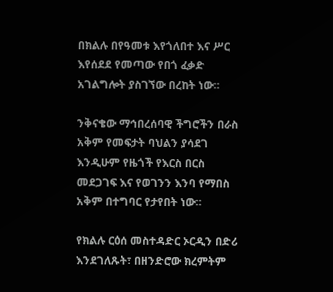በክልሉ በየዓመቱ እየጎለበተ እና ሥር እየሰደደ የመጣው የበጎ ፈቃድ አገልግሎት ያስገኘው በረከት ነው።

ንቅናቄው ማኅበረሰባዊ ችግሮችን በራስ አቅም የመፍታት ባህልን ያሳደገ እንዲሁም የዜጎች የእርስ በርስ መደጋገፍ እና የወገንን እንባ የማበስ አቅም በተግባር የታየበት ነው።

የክልሉ ርዕሰ መስተዳድር ኦርዲን በድሪ እንደገለጹት፣ በዘንድሮው ክረምትም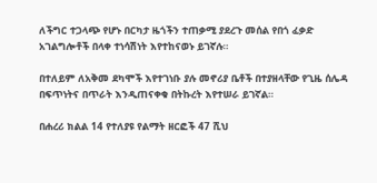ለችግር ተጋላጭ የሆኑ በርካታ ዜጎችን ተጠቃሚ ያደረጉ መሰል የበጎ ፈቃድ አገልግሎቶች በላቀ ተነሳሽነት እየተከናወኑ ይገኛሉ።

በተለይም ለአቅመ ደካሞች እየተገነቡ ያሉ መኖሪያ ቤቶች በተያዘላቸው የጊዜ ሰሌዳ በፍጥነትና በጥራት እንዲጠናቀቁ በትኩረት እየተሠራ ይገኛል።

በሐረሪ ክልል 14 የተለያዩ የልማት ዘርፎች 47 ሺህ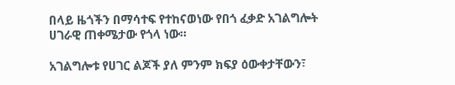በላይ ዜጎችን በማሳተፍ የተከናወነው የበጎ ፈቃድ አገልግሎት ሀገራዊ ጠቀሜታው የጎላ ነው።

አገልግሎቱ የሀገር ልጆች ያለ ምንም ክፍያ ዕውቀታቸውን፣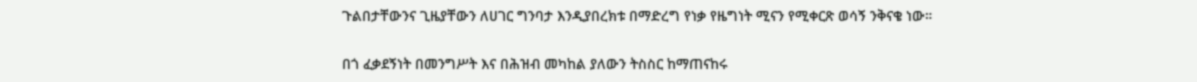ጉልበታቸውንና ጊዜያቸውን ለሀገር ግንባታ እንዲያበረክቱ በማድረግ የነቃ የዜግነት ሚናን የሚቀርጽ ወሳኝ ንቅናቄ ነው።

በጎ ፈቃደኝነት በመንግሥት እና በሕዝብ መካከል ያለውን ትስስር ከማጠናከሩ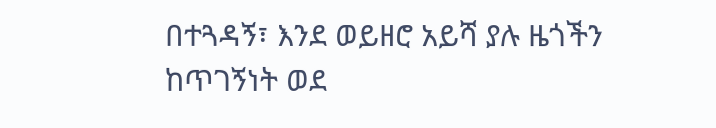በተጓዳኝ፣ እንደ ወይዘሮ አይሻ ያሉ ዜጎችን ከጥገኝነት ወደ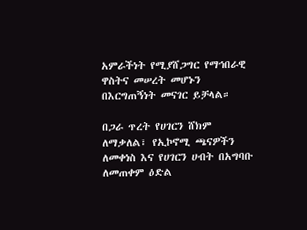አምራችነት የሚያሸጋግር የማኅበራዊ ዋስትና መሠረት መሆኑን በእርግጠኝነት መናገር ይቻላል።

በጋራ ጥረት የሀገርን ሸክም ለማቃለል፣ የኢኮኖሚ ጫናዎችን ለመቀነስ እና የሀገርን ሀብት በአግባቡ ለመጠቀም ዕድል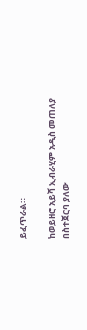ይፈጥራል።

ከወይዘሮ አይሻ ኢብራሂም አዲስ መጠለያ በስተጀርባ ያለው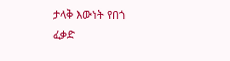ታላቅ እውነት የበጎ ፈቃድ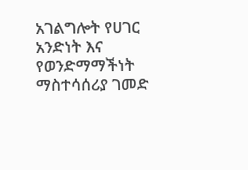አገልግሎት የሀገር አንድነት እና የወንድማማችነት ማስተሳሰሪያ ገመድ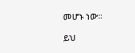መሆኑ ነው።

ይህ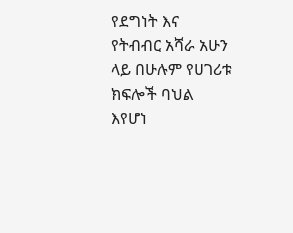የደግነት እና የትብብር አሻራ አሁን ላይ በሁሉም የሀገሪቱ ክፍሎች ባህል እየሆነ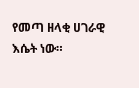የመጣ ዘላቂ ሀገራዊ እሴት ነው።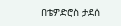በቴዎድሮስ ታደሰ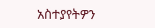አስተያየትዎን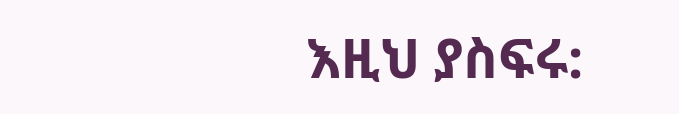እዚህ ያስፍሩ: